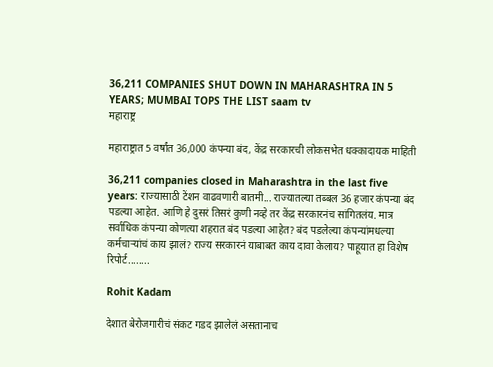36,211 COMPANIES SHUT DOWN IN MAHARASHTRA IN 5 YEARS; MUMBAI TOPS THE LIST saam tv
महाराष्ट्र

महाराष्ट्रात 5 वर्षांत 36,000 कंपन्या बंद, केंद्र सरकारची लोकसभेत धक्कादायक माहिती

36,211 companies closed in Maharashtra in the last five years: राज्यासाठी टेंशन वाढवणारी बातमी... राज्यातल्या तब्बल 36 हजार कंपन्या बंद पडल्या आहेत. आणि हे दुसरं तिसरं कुणी नव्हे तर केंद्र सरकारनंच सांगितलंय. मात्र सर्वाधिक कंपन्या कोणत्या शहरात बंद पडल्या आहेत? बंद पडलेल्या कंपन्यांमधल्या कर्मचाऱ्यांचं काय झालं? राज्य सरकारनं याबाबत काय दावा केलाय? पाहूयात हा विशेष रिपोर्ट........

Rohit Kadam

देशात बेरोजगारीचं संकट गडद झालेलं असतानाच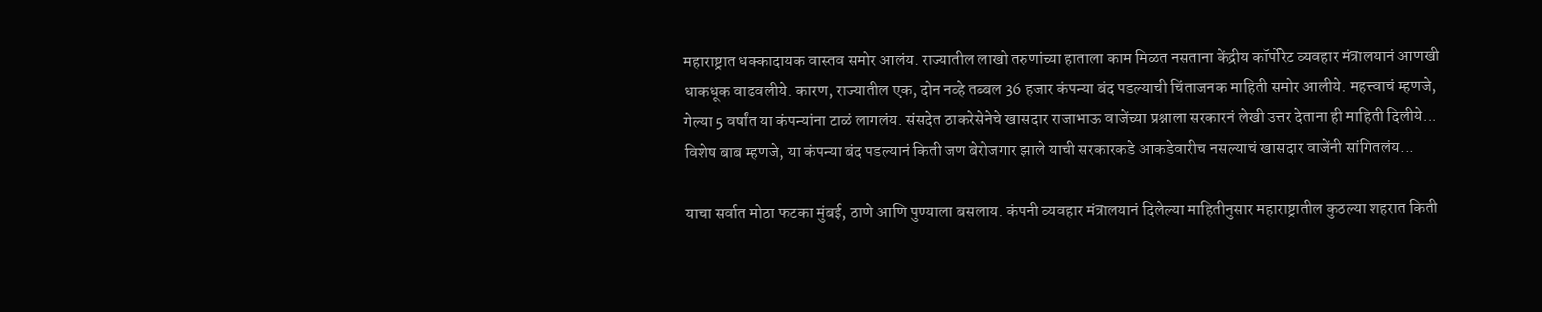महाराष्ट्रात धक्कादायक वास्तव समोर आलंय. राज्यातील लाखो तरुणांच्या हाताला काम मिळत नसताना केंद्रीय कॉर्पोरेट व्यवहार मंत्रालयानं आणखी धाकधूक वाढवलीये. कारण, राज्यातील एक, दोन नव्हे तब्बल 36 हजार कंपन्या बंद पडल्याची चिंताजनक माहिती समोर आलीये. महत्त्वाचं म्हणजे, गेल्या 5 वर्षांत या कंपन्यांना टाळं लागलंय. संसदेत ठाकरेसेनेचे खासदार राजाभाऊ वाजेंच्या प्रश्नाला सरकारनं लेखी उत्तर देताना ही माहिती दिलीये... विशेष बाब म्हणजे, या कंपन्या बंद पडल्यानं किती जण बेरोजगार झाले याची सरकारकडे आकडेवारीच नसल्याचं खासदार वाजेंनी सांगितलंय...

याचा सर्वात मोठा फटका मुंबई, ठाणे आणि पुण्याला बसलाय. कंपनी व्यवहार मंत्रालयानं दिलेल्या माहितीनुसार महाराष्ट्रातील कुठल्या शहरात किती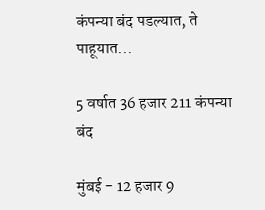कंपन्या बंद पडल्यात, ते पाहूयात...

5 वर्षात 36 हजार 211 कंपन्या बंद

मुंबई - 12 हजार 9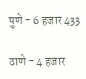पुणे - 6 हजार 433

ठाणे - 4 हजार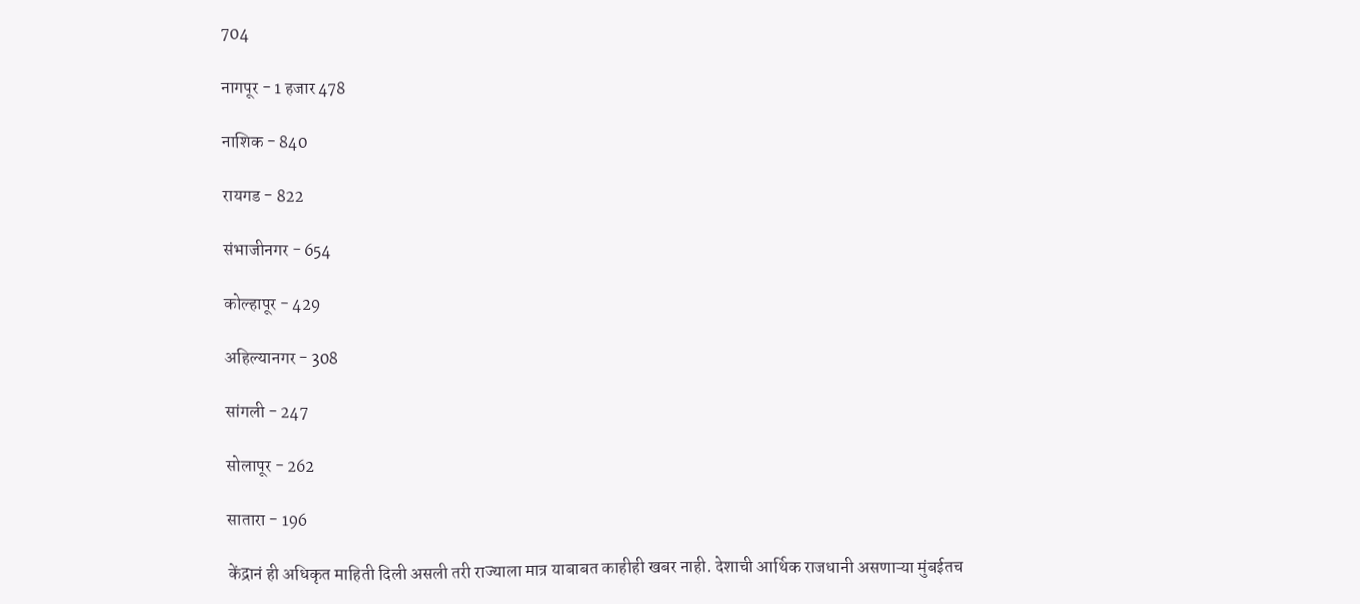704

नागपूर - 1 हजार 478

नाशिक - 840

रायगड - 822

संभाजीनगर - 654

कोल्हापूर - 429

अहिल्यानगर - 308

सांगली - 247

सोलापूर - 262

सातारा - 196

केंद्रानं ही अधिकृत माहिती दिली असली तरी राज्याला मात्र याबाबत काहीही खबर नाही. देशाची आर्थिक राजधानी असणाऱ्या मुंबईतच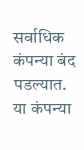सर्वाधिक कंपन्या बंद पडल्यात. या कंपन्या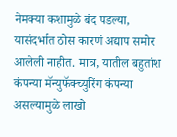नेमक्या कशामुळे बंद पडल्या, यासंदर्भात ठोस कारणं अद्याप समोर आलेली नाहीत. मात्र, यातील बहुतांश कंपन्या मॅन्युफॅक्च्युरिंग कंपन्या असल्यामुळे लाखो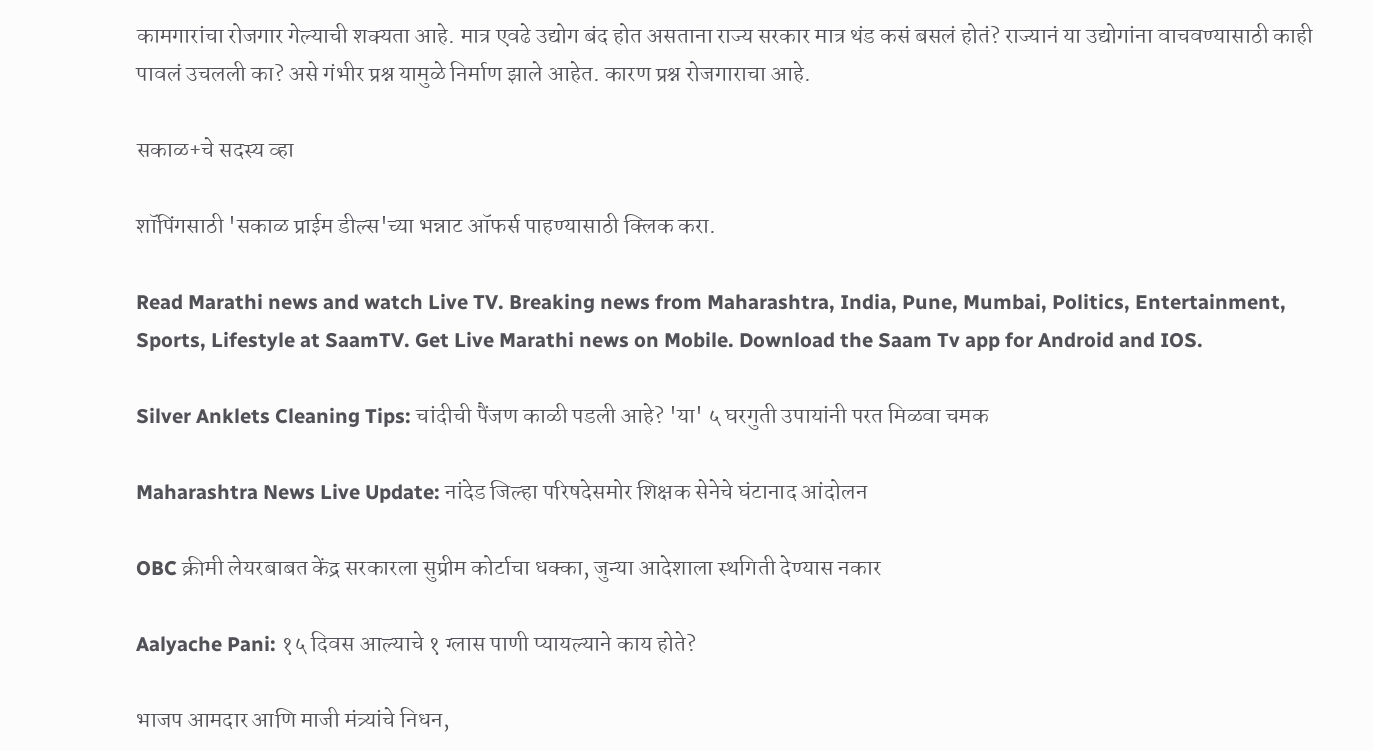कामगारांचा रोजगार गेल्याची शक्यता आहे. मात्र एवढे उद्योग बंद होत असताना राज्य सरकार मात्र थंड कसं बसलं होतं? राज्यानं या उद्योगांना वाचवण्यासाठी काही पावलं उचलली का? असे गंभीर प्रश्न यामुळे निर्माण झाले आहेत. कारण प्रश्न रोजगाराचा आहे.

सकाळ+चे सदस्य व्हा

शॉपिंगसाठी 'सकाळ प्राईम डील्स'च्या भन्नाट ऑफर्स पाहण्यासाठी क्लिक करा.

Read Marathi news and watch Live TV. Breaking news from Maharashtra, India, Pune, Mumbai, Politics, Entertainment, Sports, Lifestyle at SaamTV. Get Live Marathi news on Mobile. Download the Saam Tv app for Android and IOS.

Silver Anklets Cleaning Tips: चांदीची पैंजण काळी पडली आहे? 'या' ५ घरगुती उपायांनी परत मिळवा चमक

Maharashtra News Live Update: नांदेड जिल्हा परिषदेसमोर शिक्षक सेनेचे घंटानाद आंदोलन

OBC क्रीमी लेयरबाबत केंद्र सरकारला सुप्रीम कोर्टाचा धक्का, जुन्या आदेशाला स्थगिती देण्यास नकार

Aalyache Pani: १५ दिवस आल्याचे १ ग्लास पाणी प्यायल्याने काय होते?

भाजप आमदार आणि माजी मंत्र्यांचे निधन,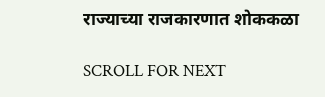राज्याच्या राजकारणात शोककळा

SCROLL FOR NEXT